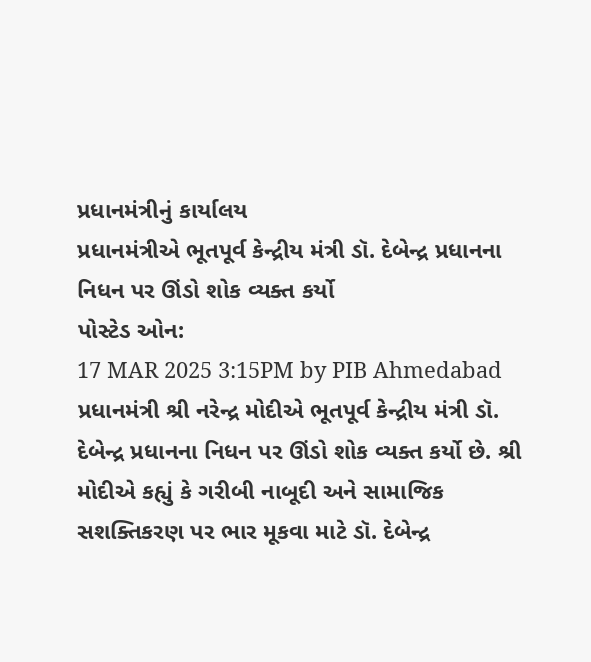પ્રધાનમંત્રીનું કાર્યાલય
પ્રધાનમંત્રીએ ભૂતપૂર્વ કેન્દ્રીય મંત્રી ડૉ. દેબેન્દ્ર પ્રધાનના નિધન પર ઊંડો શોક વ્યક્ત કર્યો
પોસ્ટેડ ઓન:
17 MAR 2025 3:15PM by PIB Ahmedabad
પ્રધાનમંત્રી શ્રી નરેન્દ્ર મોદીએ ભૂતપૂર્વ કેન્દ્રીય મંત્રી ડૉ. દેબેન્દ્ર પ્રધાનના નિધન પર ઊંડો શોક વ્યક્ત કર્યો છે. શ્રી મોદીએ કહ્યું કે ગરીબી નાબૂદી અને સામાજિક સશક્તિકરણ પર ભાર મૂકવા માટે ડૉ. દેબેન્દ્ર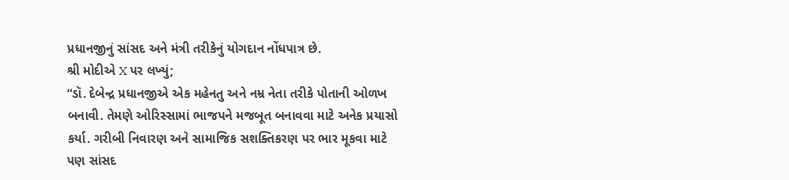પ્રધાનજીનું સાંસદ અને મંત્રી તરીકેનું યોગદાન નોંધપાત્ર છે.
શ્રી મોદીએ X પર લખ્યું;
“ડૉ. દેબેન્દ્ર પ્રધાનજીએ એક મહેનતુ અને નમ્ર નેતા તરીકે પોતાની ઓળખ બનાવી. તેમણે ઓરિસ્સામાં ભાજપને મજબૂત બનાવવા માટે અનેક પ્રયાસો કર્યા. ગરીબી નિવારણ અને સામાજિક સશક્તિકરણ પર ભાર મૂકવા માટે પણ સાંસદ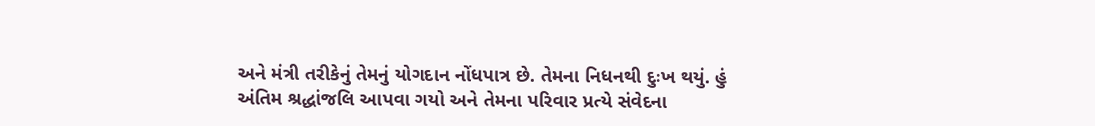અને મંત્રી તરીકેનું તેમનું યોગદાન નોંધપાત્ર છે. તેમના નિધનથી દુઃખ થયું. હું અંતિમ શ્રદ્ધાંજલિ આપવા ગયો અને તેમના પરિવાર પ્રત્યે સંવેદના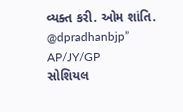વ્યક્ત કરી. ઓમ શાંતિ.
@dpradhanbjp”
AP/JY/GP
સોશિયલ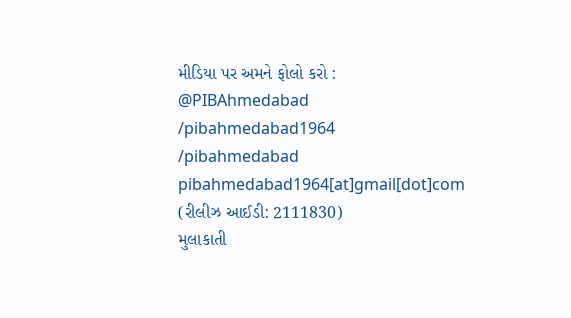મીડિયા પર અમને ફોલો કરો :
@PIBAhmedabad
/pibahmedabad1964
/pibahmedabad
pibahmedabad1964[at]gmail[dot]com
(રીલીઝ આઈડી: 2111830)
મુલાકાતી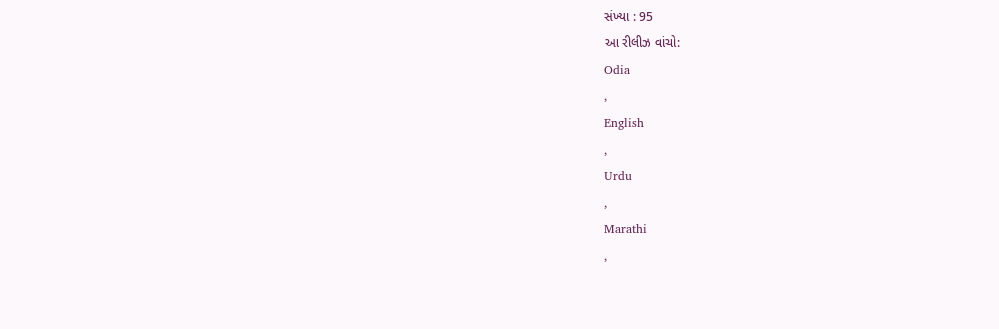સંખ્યા : 95
આ રીલીઝ વાંચો:
Odia
,
English
,
Urdu
,
Marathi
,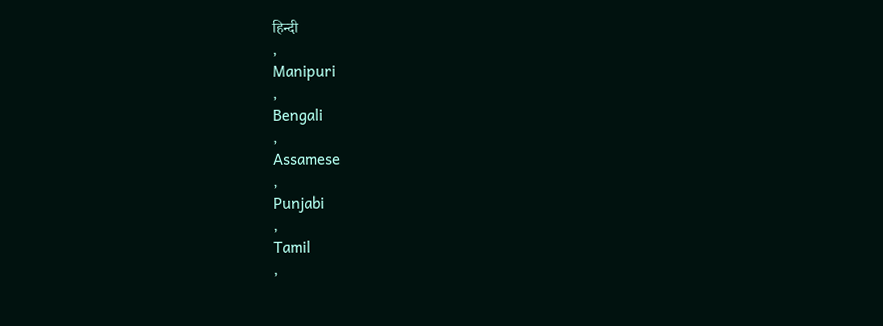हिन्दी
,
Manipuri
,
Bengali
,
Assamese
,
Punjabi
,
Tamil
,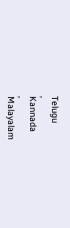Telugu
,
Kannada
,
Malayalam